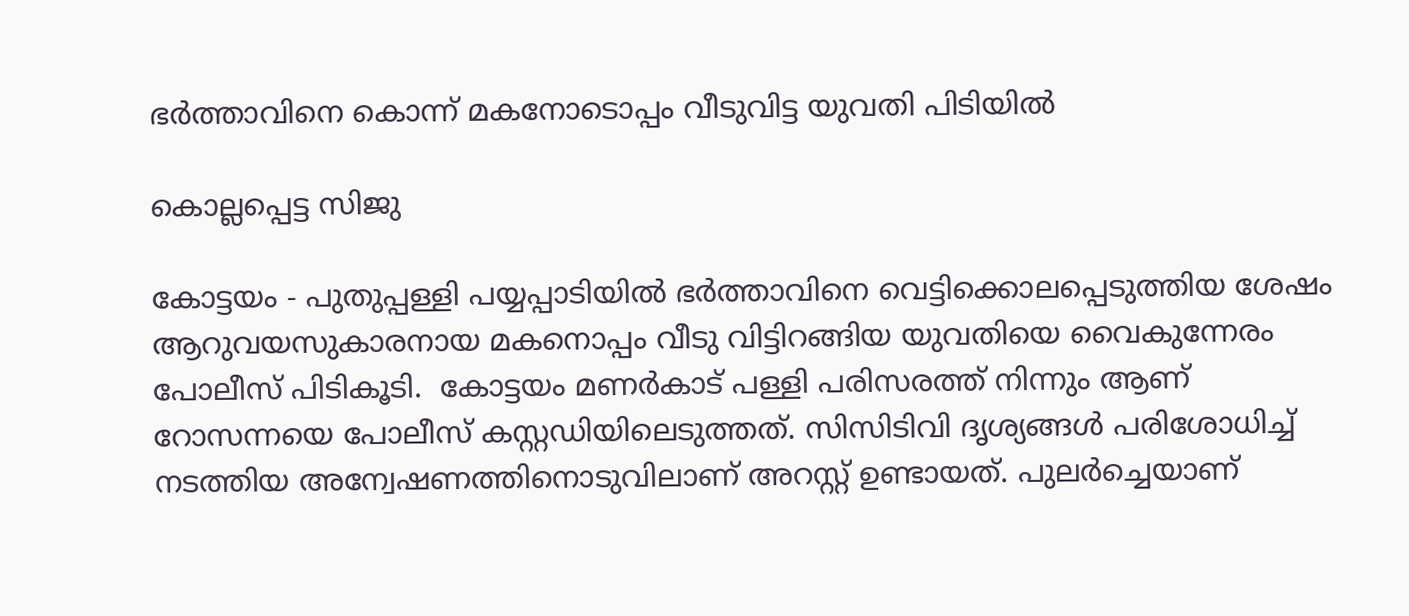ഭര്‍ത്താവിനെ കൊന്ന് മകനോടൊപ്പം വീടുവിട്ട യുവതി പിടിയില്‍

കൊല്ലപ്പെട്ട സിജു

കോട്ടയം - പുതുപ്പള്ളി പയ്യപ്പാടിയില്‍ ഭര്‍ത്താവിനെ വെട്ടിക്കൊലപ്പെടുത്തിയ ശേഷം ആറുവയസുകാരനായ മകനൊപ്പം വീടു വിട്ടിറങ്ങിയ യുവതിയെ വൈകുന്നേരം പോലീസ് പിടികൂടി.  കോട്ടയം മണര്‍കാട് പള്ളി പരിസരത്ത് നിന്നും ആണ് റോസന്നയെ പോലീസ് കസ്റ്റഡിയിലെടുത്തത്. സിസിടിവി ദൃശ്യങ്ങള്‍ പരിശോധിച്ച് നടത്തിയ അന്വേഷണത്തിനൊടുവിലാണ് അറസ്റ്റ് ഉണ്ടായത്. പുലര്‍ച്ചെയാണ്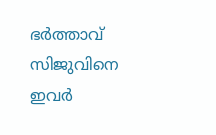ഭര്‍ത്താവ് സിജുവിനെ ഇവര്‍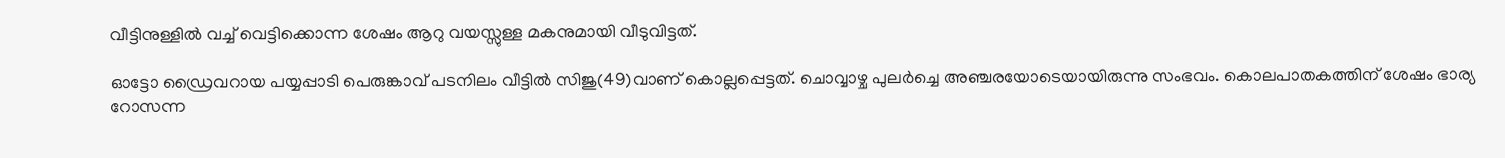വീട്ടിനുള്ളില്‍ വച്ച് വെട്ടിക്കൊന്ന ശേഷം ആറു വയസ്സുള്ള മകനുമായി വീടുവിട്ടത്.

ഓട്ടോ ഡ്രൈവറായ പയ്യപ്പാടി പെരുങ്കാവ് പടനിലം വീട്ടില്‍ സിജു(49)വാണ് കൊല്ലപ്പെട്ടത്. ചൊവ്വാഴ്ച പുലര്‍ച്ചെ അഞ്ചരയോടെയായിരുന്നു സംഭവം. കൊലപാതകത്തിന് ശേഷം ഭാര്യ റോസന്ന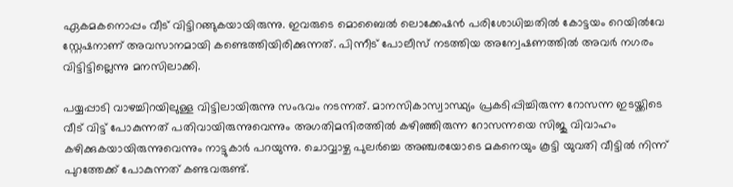ഏകമകനൊപ്പം വീട് വിട്ടിറങ്ങുകയായിരുന്നു. ഇവരുടെ മൊബൈല്‍ ലൊക്കേഷന്‍ പരിശോധിച്ചതില്‍ കോട്ടയം റെയില്‍വേ സ്റ്റേഷനാണ് അവസാനമായി കണ്ടെത്തിയിരിക്കുന്നത്. പിന്നീട് പോലീസ് നടത്തിയ അന്വേഷണത്തില്‍ അവര്‍ നഗരം വിട്ടിട്ടില്ലെന്നു മനസിലാക്കി.

പയ്യപ്പാടി വാഴച്ചിറയിലുള്ള വിട്ടിലായിരുന്നു സംഭവം നടന്നത്. മാനസികാസ്വാസ്ഥ്യം പ്രകടിപ്പിച്ചിരുന്ന റോസന്ന ഇടയ്ക്കിടെ വീട് വിട്ട് പോകുന്നത് പതിവായിരുന്നുവെന്നും അഗതിമന്ദിരത്തില്‍ കഴിഞ്ഞിരുന്ന റോസന്നയെ സിജു വിവാഹം കഴിക്കുകയായിരുന്നുവെന്നും നാട്ടുകാര്‍ പറയുന്നു. ചൊവ്വാഴ്ച പുലര്‍ച്ചെ അഞ്ചരയോടെ മകനെയും കൂട്ടി യുവതി വീട്ടില്‍ നിന്ന് പുറത്തേക്ക് പോകുന്നത് കണ്ടവരുണ്ട്.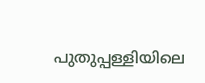പുതുപ്പള്ളിയിലെ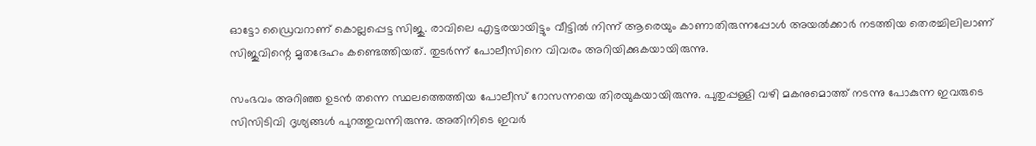ഓട്ടോ ഡ്രൈവറാണ് കൊല്ലപ്പെട്ട സിജു. രാവിലെ എട്ടരയായിട്ടും വീട്ടില്‍ നിന്ന് ആരെയും കാണാതിരുന്നപ്പോള്‍ അയല്‍ക്കാര്‍ നടത്തിയ തെരച്ചിലിലാണ് സിജുവിന്റെ മൃതദേഹം കണ്ടെത്തിയത്. തുടര്‍ന്ന് പോലീസിനെ വിവരം അറിയിക്കുകയായിരുന്നു.

സംഭവം അറിഞ്ഞ ഉടന്‍ തന്നെ സ്ഥലത്തെത്തിയ പോലീസ് റോസന്നയെ തിരയുകയായിരുന്നു. പുതുപ്പള്ളി വഴി മകനുമൊത്ത് നടന്നു പോകുന്ന ഇവരുടെ സിസിടിവി ദൃശ്യങ്ങള്‍ പുറത്തുവന്നിരുന്നു. അതിനിടെ ഇവര്‍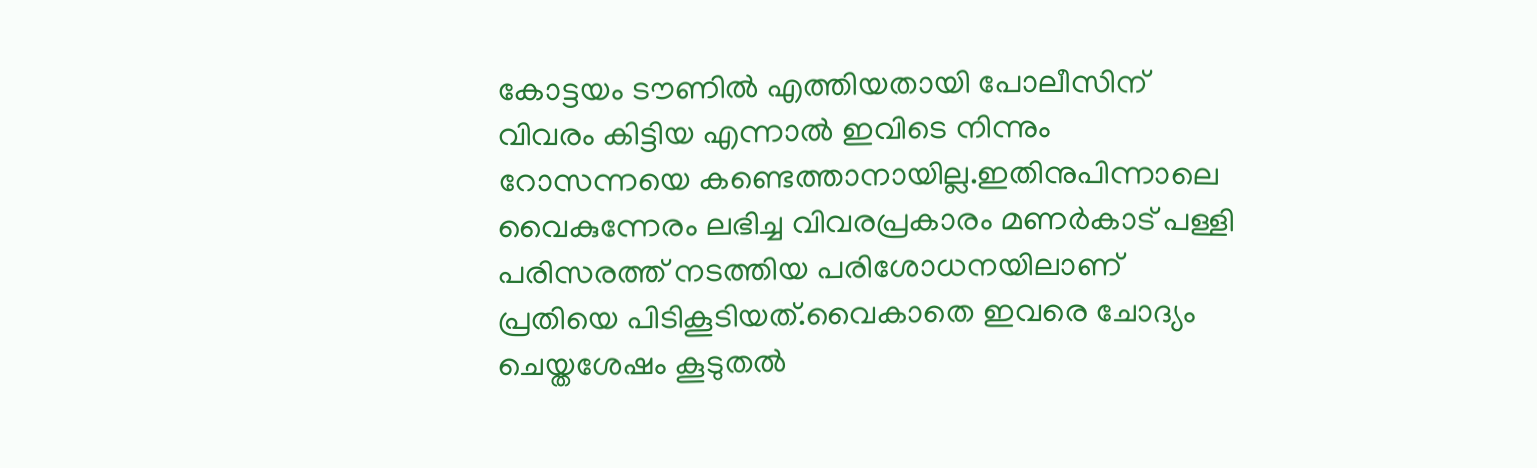കോട്ടയം ടൗണില്‍ എത്തിയതായി പോലീസിന് വിവരം കിട്ടിയ എന്നാല്‍ ഇവിടെ നിന്നും റോസന്നയെ കണ്ടെത്താനായില്ല.ഇതിനുപിന്നാലെ വൈകുന്നേരം ലഭിച്ച വിവരപ്രകാരം മണര്‍കാട് പള്ളി പരിസരത്ത് നടത്തിയ പരിശോധനയിലാണ് പ്രതിയെ പിടികൂടിയത്.വൈകാതെ ഇവരെ ചോദ്യം ചെയ്തശേഷം കൂടുതല്‍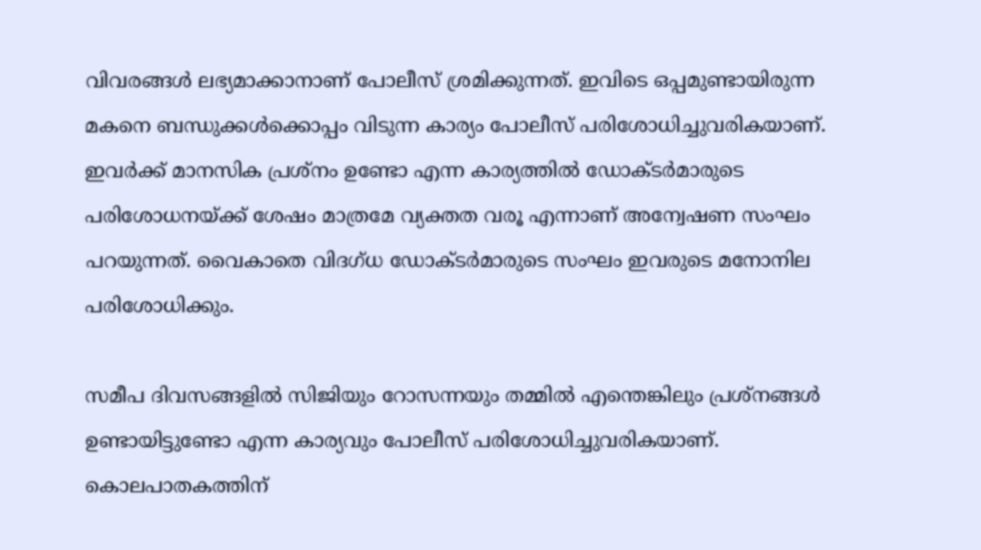വിവരങ്ങള്‍ ലഭ്യമാക്കാനാണ് പോലീസ് ശ്രമിക്കുന്നത്. ഇവിടെ ഒപ്പമുണ്ടായിരുന്ന മകനെ ബന്ധുക്കള്‍ക്കൊപ്പം വിടുന്ന കാര്യം പോലീസ് പരിശോധിച്ചുവരികയാണ്.  ഇവര്‍ക്ക് മാനസിക പ്രശ്‌നം ഉണ്ടോ എന്ന കാര്യത്തില്‍ ഡോക്ടര്‍മാരുടെ പരിശോധനയ്ക്ക് ശേഷം മാത്രമേ വ്യക്തത വരൂ എന്നാണ് അന്വേഷണ സംഘം പറയുന്നത്. വൈകാതെ വിദഗ്ധ ഡോക്ടര്‍മാരുടെ സംഘം ഇവരുടെ മനോനില പരിശോധിക്കും.

സമീപ ദിവസങ്ങളില്‍ സിജിയും റോസന്നയും തമ്മില്‍ എന്തെങ്കിലും പ്രശ്‌നങ്ങള്‍ ഉണ്ടായിട്ടുണ്ടോ എന്ന കാര്യവും പോലീസ് പരിശോധിച്ചുവരികയാണ്. കൊലപാതകത്തിന്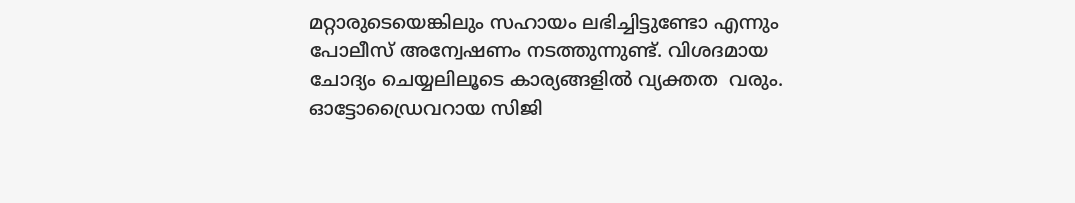മറ്റാരുടെയെങ്കിലും സഹായം ലഭിച്ചിട്ടുണ്ടോ എന്നും  പോലീസ് അന്വേഷണം നടത്തുന്നുണ്ട്. വിശദമായ ചോദ്യം ചെയ്യലിലൂടെ കാര്യങ്ങളില്‍ വ്യക്തത  വരും. ഓട്ടോഡ്രൈവറായ സിജി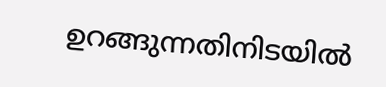ഉറങ്ങുന്നതിനിടയില്‍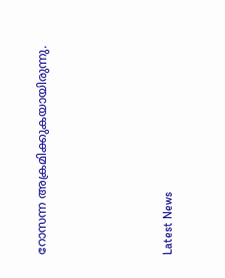റോസന്ന അക്രമിക്കുകയായിരുന്നു.





Latest News